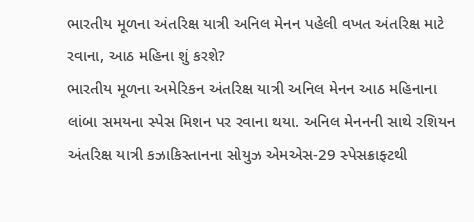ભારતીય મૂળના અંતરિક્ષ યાત્રી અનિલ મેનન પહેલી વખત અંતરિક્ષ માટે રવાના, આઠ મહિના શું કરશે?
ભારતીય મૂળના અમેરિકન અંતરિક્ષ યાત્રી અનિલ મેનન આઠ મહિનાના લાંબા સમયના સ્પેસ મિશન પર રવાના થયા. અનિલ મેનનની સાથે રશિયન અંતરિક્ષ યાત્રી કઝાકિસ્તાનના સોયુઝ એમએસ-29 સ્પેસક્રાફ્ટથી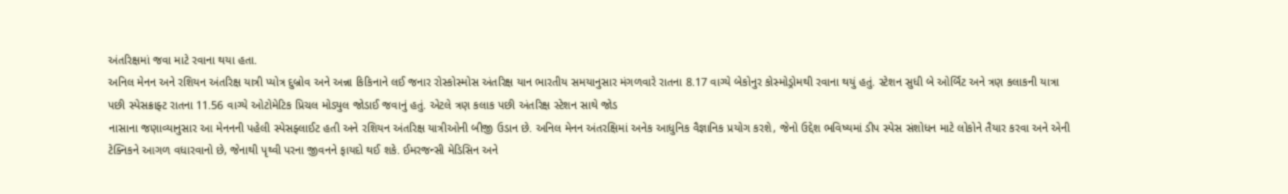અંતરિક્ષમાં જવા માટે રવાના થયા હતા.
અનિલ મેનન અને રશિયન અંતરિક્ષ યાત્રી પ્યોત્ર દુબ્રોવ અને અન્ના કિકિનાને લઈ જનાર રોસ્કોસ્મોસ અંતરિક્ષ યાન ભારતીય સમયાનુસાર મંગળવારે રાતના 8.17 વાગ્યે બેકોનુર કોસ્મોડ્રોમથી રવાના થયું હતું. સ્ટેશન સુધી બે ઓર્બિટ અને ત્રણ કલાકની યાત્રા પછી સ્પેસક્રાફ્ટ રાતના 11.56 વાગ્યે ઓટોમેટિક પ્રિચલ મોડ્યુલ જોડાઈ જવાનું હતું. એટલે ત્રણ કલાક પછી અંતરિક્ષ સ્ટેશન સાથે જોડ
નાસાના જણાવ્યાનુસાર આ મેનનની પહેલી સ્પેસફ્લાઈટ હતી અને રશિયન અંતરિક્ષ યાત્રીઓની બીજી ઉડાન છે. અનિલ મેનન અંતરક્ષિમાં અનેક આધુનિક વૈજ્ઞાનિક પ્રયોગ કરશે, જેનો ઉદ્દેશ ભવિષ્યમાં ડીપ સ્પેસ સંશોધન માટે લોકોને તૈયાર કરવા અને એની ટેક્નિકને આગળ વધારવાનો છે, જેનાથી પૃથ્વી પરના જીવનને ફાયદો થઈ શકે. ઈમરજન્સી મેડિસિન અને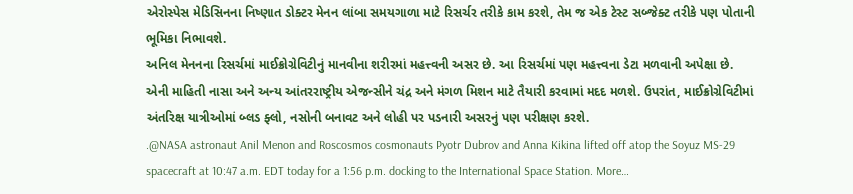એરોસ્પેસ મેડિસિનના નિષ્ણાત ડોક્ટર મેનન લાંબા સમયગાળા માટે રિસર્ચર તરીકે કામ કરશે, તેમ જ એક ટેસ્ટ સબ્જેક્ટ તરીકે પણ પોતાની ભૂમિકા નિભાવશે.
અનિલ મેનનના રિસર્ચમાં માઈક્રોગ્રેવિટીનું માનવીના શરીરમાં મહત્ત્વની અસર છે. આ રિસર્ચમાં પણ મહત્ત્વના ડેટા મળવાની અપેક્ષા છે. એની માહિતી નાસા અને અન્ય આંતરરાષ્ટ્રીય એજન્સીને ચંદ્ર અને મંગળ મિશન માટે તૈયારી કરવામાં મદદ મળશે. ઉપરાંત, માઈક્રોગ્રેવિટીમાં અંતરિક્ષ યાત્રીઓમાં બ્લડ ફ્લો, નસોની બનાવટ અને લોહી પર પડનારી અસરનું પણ પરીક્ષણ કરશે.
.@NASA astronaut Anil Menon and Roscosmos cosmonauts Pyotr Dubrov and Anna Kikina lifted off atop the Soyuz MS-29 spacecraft at 10:47 a.m. EDT today for a 1:56 p.m. docking to the International Space Station. More…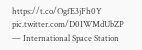https://t.co/OgfE3jFh0Y pic.twitter.com/D0IWMdUbZP
— International Space Station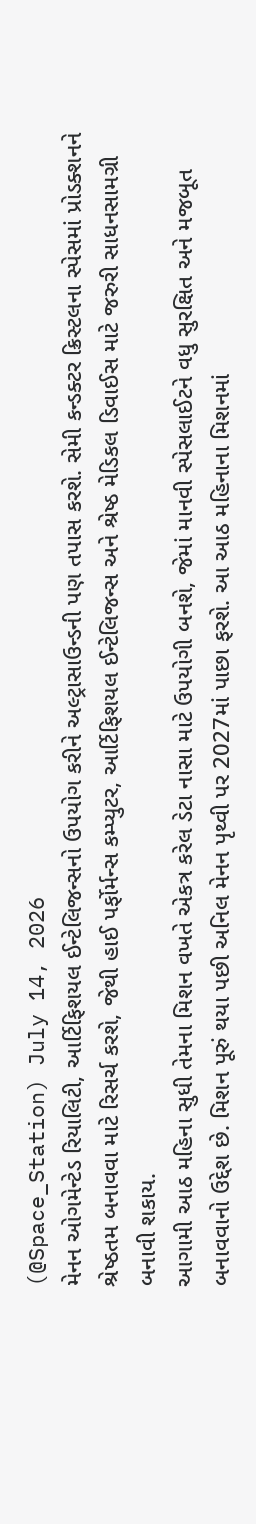(@Space_Station) July 14, 2026
મેનન ઓગમેન્ટેડ રિયાલિટી, આર્ટિફિશયલ ઈન્ટેલિજન્સનો ઉપયોગ કરીને અલ્ટ્રાસાઉન્ડની પણ તપાસ કરશે. સેમી કન્ડક્ટર ક્રિસ્ટલના સ્પેસમાં પ્રોડક્શનને શ્રેષ્ઠતમ બનાવવા માટે રિસર્ચ કરશે, જેથી હાઈ પર્ફોર્મન્સ કમ્પ્યુટર, આર્ટિફિશયલ ઈન્ટેલિજન્સ અને શ્રેષ્ઠ મેડિકલ ડિવાઈસ માટે જરુરી સાધનસામગ્રી બનાવી શકાય.
આગામી આઠ મહિના સુધી તેમના મિશન વખતે એકત્ર કરેલ ડેટા નાસા માટે ઉપયોગી બનશે, જેમાં માનવી સ્પેસલાઈટને વધુ સુરક્ષિત અને મજબૂત બનાવવાનો ઉદ્દેશ છે. મિશન પૂરું થયા પછી અનિલ મેનન પૃથ્વી પર 2027માં પાછા ફરશે. આ આઠ મહિનાના મિશનમાં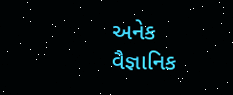અનેક વૈજ્ઞાનિક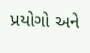પ્રયોગો અને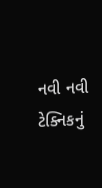નવી નવી ટેક્નિકનું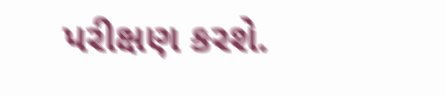પરીક્ષણ કરશે.